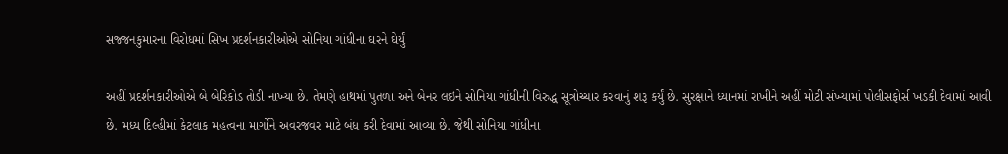સજ્જનકુમારના વિરોધમાં સિખ પ્રદર્શનકારીઓએ સોનિયા ગાંધીના ઘરને ઘેર્યું

અહીં પ્રદર્શનકારીઓએ બે બેરિકોડ તોડી નાખ્યા છે. તેમણે હાથમાં પુતળા અને બેનર લઇને સોનિયા ગાંધીની વિરુદ્ધ સૂત્રોચ્ચાર કરવાનું શરૂ કર્યું છે. સુરક્ષાને ધ્યાનમાં રાખીને અહીં મોટી સંખ્યામાં પોલીસફોર્સ ખડકી દેવામાં આવી છે. મધ્ય દિલ્હીમાં કેટલાક મહત્વના માર્ગોને અવરજવર માટે બંધ કરી દેવામાં આવ્યા છે. જેથી સોનિયા ગાંધીના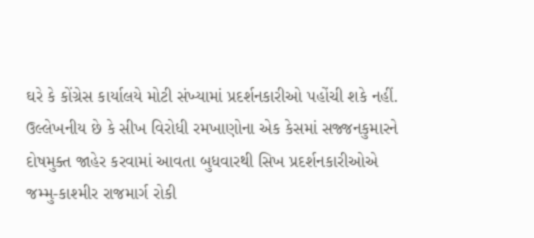ઘરે કે કોંગ્રેસ કાર્યાલયે મોટી સંખ્યામાં પ્રદર્શનકારીઓ પહોંચી શકે નહીં.
ઉલ્લેખનીય છે કે સીખ વિરોધી રમખાણોના એક કેસમાં સજ્જનકુમારને દોષમુક્ત જાહેર કરવામાં આવતા બુધવારથી સિખ પ્રદર્શનકારીઓએ જમ્મુ-કાશ્મીર રાજમાર્ગ રોકી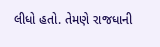લીધો હતો. તેમણે રાજધાની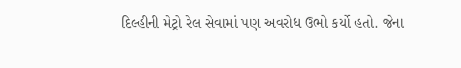દિલ્હીની મેટ્રો રેલ સેવામાં પણ અવરોધ ઉભો કર્યો હતો. જેના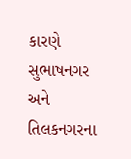કારણે સુભાષનગર અને તિલકનગરના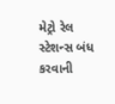મેટ્રો રેલ સ્ટેશન્સ બંધ કરવાની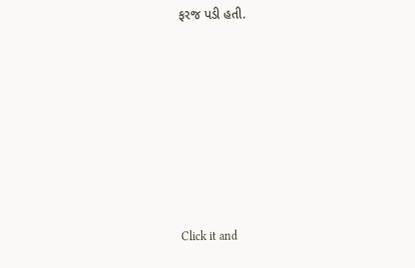ફરજ પડી હતી.












Click it and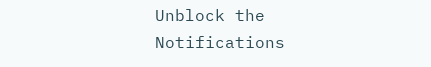Unblock the Notifications